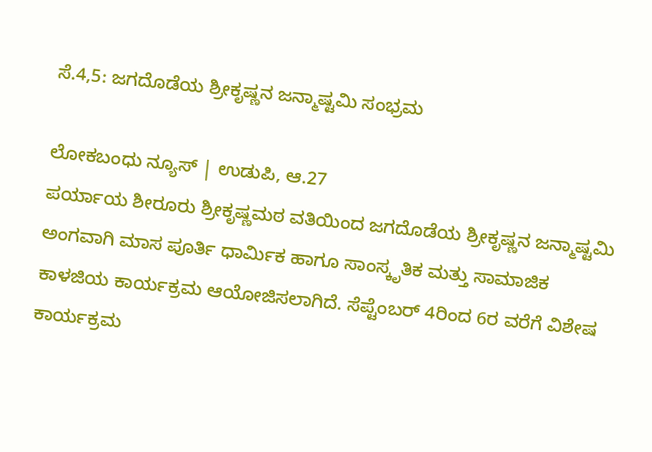ಸೆ.4,5: ಜಗದೊಡೆಯ ಶ್ರೀಕೃಷ್ಣನ ಜನ್ಮಾಷ್ಟಮಿ ಸಂಭ್ರಮ‌

ಲೋಕಬಂಧು ನ್ಯೂಸ್ | ಉಡುಪಿ, ಆ.27
ಪರ್ಯಾಯ ಶೀರೂರು ಶ್ರೀಕೃಷ್ಣಮಠ ವತಿಯಿಂದ ಜಗದೊಡೆಯ ಶ್ರೀಕೃಷ್ಣನ ಜನ್ಮಾಷ್ಟಮಿ ಅಂಗವಾಗಿ ಮಾಸ ಪೂರ್ತಿ ಧಾರ್ಮಿಕ ಹಾಗೂ ಸಾಂಸ್ಕೃತಿಕ ಮತ್ತು ಸಾಮಾಜಿಕ ಕಾಳಜಿಯ ಕಾರ್ಯಕ್ರಮ ಆಯೋಜಿಸಲಾಗಿದೆ. ಸೆಪ್ಟೆಂಬರ್ 4ರಿಂದ 6ರ ವರೆಗೆ ವಿಶೇಷ ಕಾರ್ಯಕ್ರಮ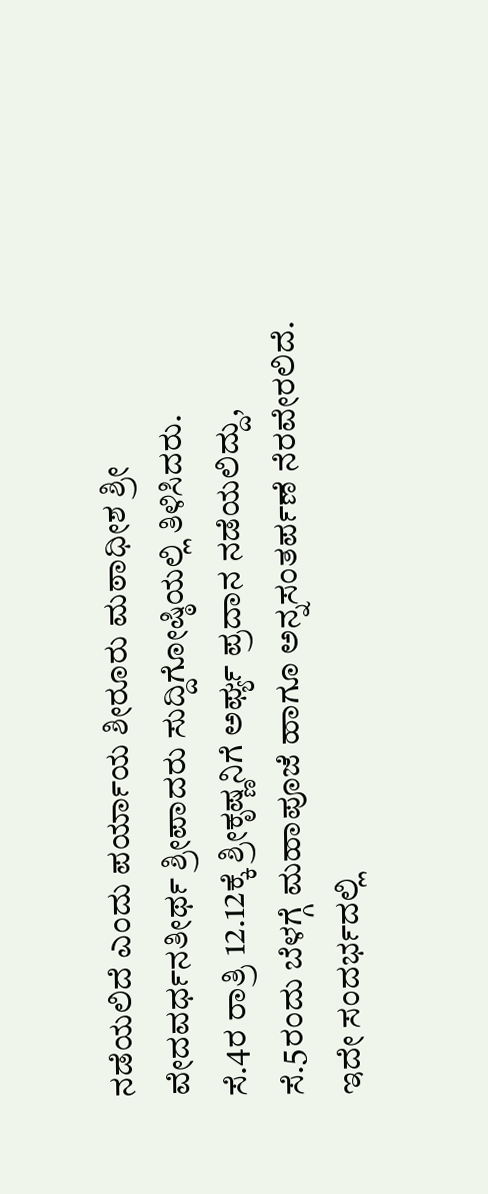ನಡೆಯಲಿದೆ ಎಂದು ಪರ್ಯಾಯ ಶೀರೂರು ಮಠಾಧೀಶ ಶ್ರೀ ವೇದವರ್ಧನತೀರ್ಥ ಶ್ರೀಪಾದರು ಸುದ್ದಿಗೋಷ್ಠಿಯಲ್ಲಿ ತಿಳಿಸಿದರು.
ಸೆ.4ರ ರಾತ್ರಿ 12.12ಕ್ಕೆ ಶ್ರೀಕೃಷ್ಣನಿಗೆ ಅರ್ಘ್ಯ ಪ್ರದಾನ ನಡೆಯಲಿದ್ದು, ಸೆ.5ರಂದು ಬೆಳಗ್ಗೆ ಮಹಾಪೂಜೆ ಹಾಗೂ ಅನ್ನಸಂತರ್ಪಣೆ ನೆರವೇರಲಿದೆ. ಇದೇ ಸಂದರ್ಭದಲ್ಲಿ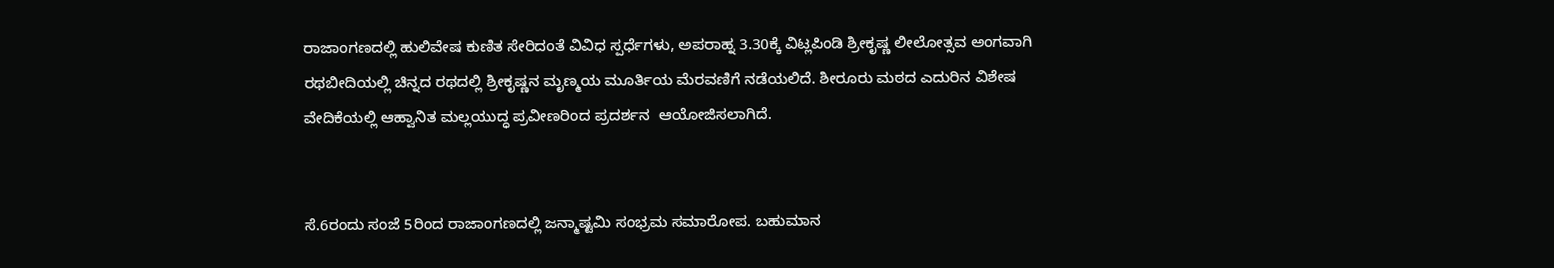ರಾಜಾಂಗಣದಲ್ಲಿ ಹುಲಿವೇಷ ಕುಣಿತ ಸೇರಿದಂತೆ ವಿವಿಧ ಸ್ಪರ್ಧೆಗಳು, ಅಪರಾಹ್ನ 3.30ಕ್ಕೆ ವಿಟ್ಲಪಿಂಡಿ ಶ್ರೀಕೃಷ್ಣ ಲೀಲೋತ್ಸವ ಅಂಗವಾಗಿ ರಥಬೀದಿಯಲ್ಲಿ ಚಿನ್ನದ ರಥದಲ್ಲಿ ಶ್ರೀಕೃಷ್ಣನ ಮೃಣ್ಮಯ ಮೂರ್ತಿಯ ಮೆರವಣಿಗೆ ನಡೆಯಲಿದೆ. ಶೀರೂರು ಮಠದ ಎದುರಿನ ವಿಶೇಷ ವೇದಿಕೆಯಲ್ಲಿ ಆಹ್ವಾನಿತ ಮಲ್ಲಯುದ್ಧ ಪ್ರವೀಣರಿಂದ ಪ್ರದರ್ಶನ  ಆಯೋಜಿಸಲಾಗಿದೆ.


ಸೆ.6ರಂದು ಸಂಜೆ 5ರಿಂದ ರಾಜಾಂಗಣದಲ್ಲಿ ಜನ್ಮಾಷ್ಟಮಿ ಸಂಭ್ರಮ ಸಮಾರೋಪ. ಬಹುಮಾನ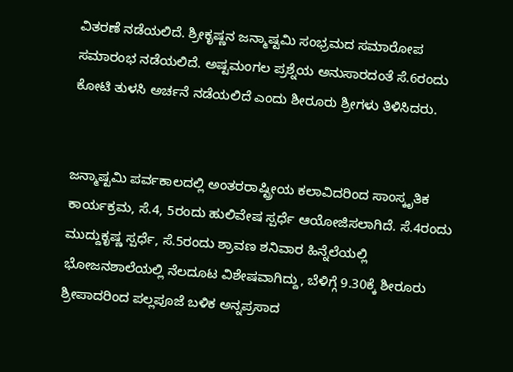ವಿತರಣೆ ನಡೆಯಲಿದೆ. ಶ್ರೀಕೃಷ್ಣನ ಜನ್ಮಾಷ್ಟಮಿ ಸಂಭ್ರಮದ ಸಮಾರೋಪ ಸಮಾರಂಭ ನಡೆಯಲಿದೆ. ಅಷ್ಟಮಂಗಲ ಪ್ರಶ್ನೆಯ ಅನುಸಾರದಂತೆ ಸೆ.6ರಂದು ಕೋಟಿ ತುಳಸಿ ಅರ್ಚನೆ ನಡೆಯಲಿದೆ ಎಂದು ಶೀರೂರು ಶ್ರೀಗಳು ತಿಳಿಸಿದರು.


ಜನ್ಮಾಷ್ಟಮಿ ಪರ್ವಕಾಲದಲ್ಲಿ ಅಂತರರಾಷ್ಟ್ರೀಯ ಕಲಾವಿದರಿಂದ ಸಾಂಸ್ಕೃತಿಕ ಕಾರ್ಯಕ್ರಮ, ಸೆ.4, 5ರಂದು ಹುಲಿವೇಷ ಸ್ಪರ್ಧೆ ಆಯೋಜಿಸಲಾಗಿದೆ. ಸೆ.4ರಂದು ಮುದ್ದುಕೃಷ್ಣ ಸ್ಪರ್ಧೆ, ಸೆ.5ರಂದು ಶ್ರಾವಣ ಶನಿವಾರ ಹಿನ್ನೆಲೆಯಲ್ಲಿ ಭೋಜನಶಾಲೆಯಲ್ಲಿ ನೆಲದೂಟ ವಿಶೇಷವಾಗಿದ್ದು, ಬೆಳಿಗ್ಗೆ 9.30ಕ್ಕೆ ಶೀರೂರು ಶ್ರೀಪಾದರಿಂದ ಪಲ್ಲಪೂಜೆ ಬಳಿಕ ಅನ್ನಪ್ರಸಾದ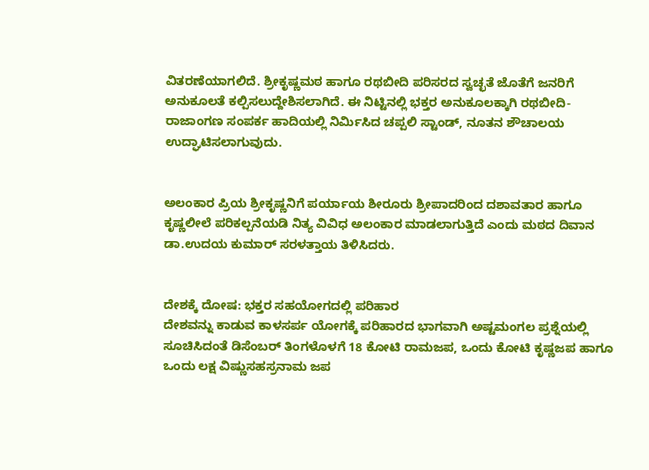ವಿತರಣೆಯಾಗಲಿದೆ. ಶ್ರೀಕೃಷ್ಣಮಠ ಹಾಗೂ ರಥಬೀದಿ ಪರಿಸರದ ಸ್ವಚ್ಛತೆ ಜೊತೆಗೆ ಜನರಿಗೆ ಅನುಕೂಲತೆ ಕಲ್ಪಿಸಲುದ್ದೇಶಿಸಲಾಗಿದೆ. ಈ ನಿಟ್ಟಿನಲ್ಲಿ ಭಕ್ತರ ಅನುಕೂಲಕ್ಕಾಗಿ ರಥಬೀದಿ- ರಾಜಾಂಗಣ ಸಂಪರ್ಕ ಹಾದಿಯಲ್ಲಿ ನಿರ್ಮಿಸಿದ ಚಪ್ಪಲಿ ಸ್ಟಾಂಡ್, ನೂತನ ಶೌಚಾಲಯ ಉದ್ಘಾಟಿಸಲಾಗುವುದು.


ಅಲಂಕಾರ ಪ್ರಿಯ ಶ್ರೀಕೃಷ್ಣನಿಗೆ ಪರ್ಯಾಯ ಶೀರೂರು ಶ್ರೀಪಾದರಿಂದ ದಶಾವತಾರ ಹಾಗೂ ಕೃಷ್ಣಲೀಲೆ ಪರಿಕಲ್ಪನೆಯಡಿ ನಿತ್ಯ ವಿವಿಧ ಅಲಂಕಾರ ಮಾಡಲಾಗುತ್ತಿದೆ ಎಂದು ಮಠದ ದಿವಾನ ಡಾ.ಉದಯ ಕುಮಾರ್ ಸರಳತ್ತಾಯ ತಿಳಿಸಿದರು.


ದೇಶಕ್ಕೆ ದೋಷ: ಭಕ್ತರ ಸಹಯೋಗದಲ್ಲಿ ಪರಿಹಾರ
ದೇಶವನ್ನು ಕಾಡುವ ಕಾಳಸರ್ಪ ಯೋಗಕ್ಕೆ ಪರಿಹಾರದ ಭಾಗವಾಗಿ ಅಷ್ಟಮಂಗಲ ಪ್ರಶ್ನೆಯಲ್ಲಿ ಸೂಚಿಸಿದಂತೆ ಡಿಸೆಂಬರ್ ತಿಂಗಳೊಳಗೆ 18 ಕೋಟಿ ರಾಮಜಪ, ಒಂದು ಕೋಟಿ ಕೃಷ್ಣಜಪ ಹಾಗೂ ಒಂದು ಲಕ್ಷ ವಿಷ್ಣುಸಹಸ್ರನಾಮ ಜಪ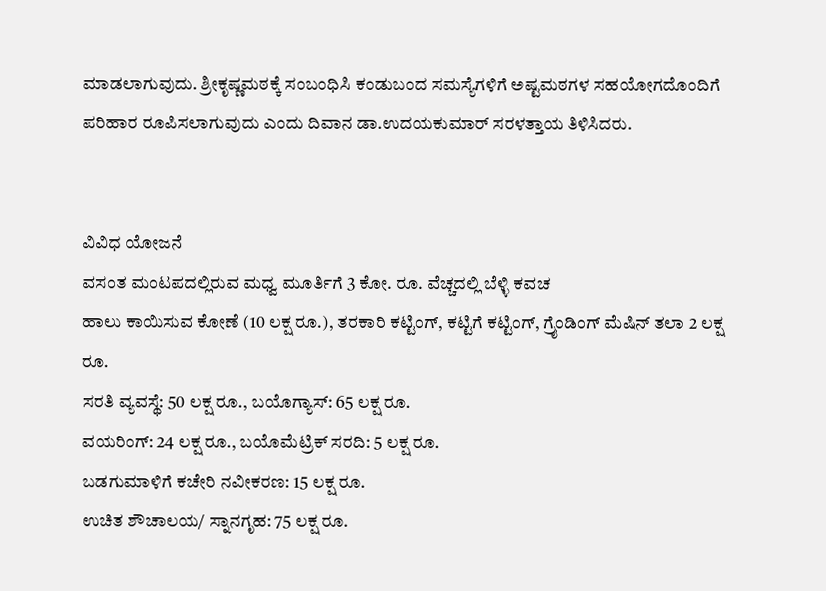ಮಾಡಲಾಗುವುದು. ಶ್ರೀಕೃಷ್ಣಮಠಕ್ಕೆ ಸಂಬಂಧಿಸಿ ಕಂಡುಬಂದ ಸಮಸ್ಯೆಗಳಿಗೆ ಅಷ್ಟಮಠಗಳ ಸಹಯೋಗದೊಂದಿಗೆ ಪರಿಹಾರ ರೂಪಿಸಲಾಗುವುದು ಎಂದು ದಿವಾನ ಡಾ.ಉದಯಕುಮಾರ್ ಸರಳತ್ತಾಯ ತಿಳಿಸಿದರು.


ವಿವಿಧ ಯೋಜನೆ
ವಸಂತ ಮಂಟಪದಲ್ಲಿರುವ ಮಧ್ವ ಮೂರ್ತಿಗೆ 3 ಕೋ. ರೂ. ವೆಚ್ಚದಲ್ಲಿ ಬೆಳ್ಳಿ ಕವಚ
ಹಾಲು ಕಾಯಿಸುವ ಕೋಣೆ (10 ಲಕ್ಷ ರೂ.), ತರಕಾರಿ ಕಟ್ಟಿಂಗ್, ಕಟ್ಟಿಗೆ ಕಟ್ಟಿಂಗ್, ಗ್ರೈಂಡಿಂಗ್ ಮೆಷಿನ್ ತಲಾ 2 ಲಕ್ಷ ರೂ.
ಸರತಿ ವ್ಯವಸ್ಥೆ: 50 ಲಕ್ಷ ರೂ., ಬಯೊಗ್ಯಾಸ್: 65 ಲಕ್ಷ ರೂ.
ವಯರಿಂಗ್: 24 ಲಕ್ಷ ರೂ., ಬಯೊಮೆಟ್ರಿಕ್ ಸರದಿ: 5 ಲಕ್ಷ ರೂ.
ಬಡಗುಮಾಳಿಗೆ ಕಚೇರಿ ನವೀಕರಣ: 15 ಲಕ್ಷ ರೂ.
ಉಚಿತ ಶೌಚಾಲಯ/ ಸ್ನಾನಗೃಹ: 75 ಲಕ್ಷ ರೂ.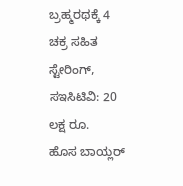ಬ್ರಹ್ಮರಥಕ್ಕೆ 4 ಚಕ್ರ ಸಹಿತ ಸ್ಟೇರಿಂಗ್, ಸಇಸಿಟಿವಿ: 20 ಲಕ್ಷ ರೂ.
ಹೊಸ ಬಾಯ್ಲರ್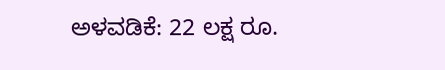ಅಳವಡಿಕೆ: 22 ಲಕ್ಷ ರೂ.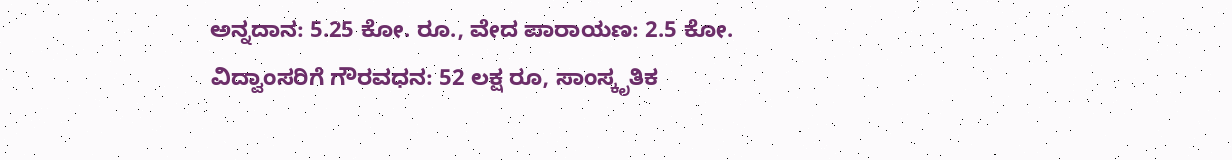ಅನ್ನದಾನ: 5.25 ಕೋ. ರೂ., ವೇದ ಪಾರಾಯಣ: 2.5 ಕೋ.
ವಿದ್ವಾಂಸರಿಗೆ ಗೌರವಧನ: 52 ಲಕ್ಷ ರೂ, ಸಾಂಸ್ಕೃತಿಕ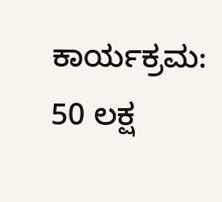ಕಾರ್ಯಕ್ರಮ: 50 ಲಕ್ಷ